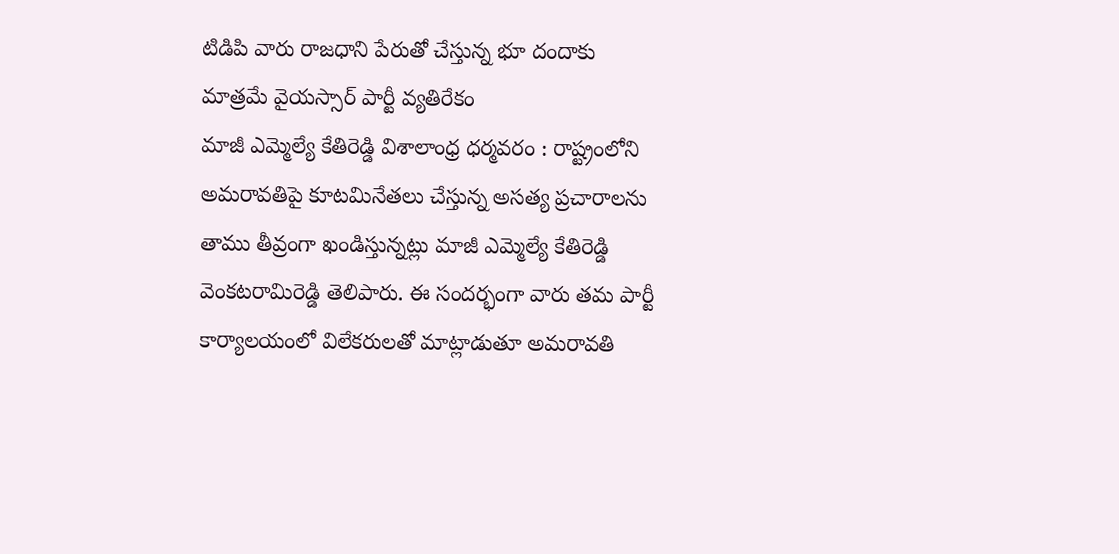టిడిపి వారు రాజధాని పేరుతో చేస్తున్న భూ దందాకు మాత్రమే వైయస్సార్ పార్టీ వ్యతిరేకం
మాజీ ఎమ్మెల్యే కేతిరెడ్డి విశాలాంధ్ర ధర్మవరం : రాష్ట్రంలోని అమరావతిపై కూటమినేతలు చేస్తున్న అసత్య ప్రచారాలను తాము తీవ్రంగా ఖండిస్తున్నట్లు మాజీ ఎమ్మెల్యే కేతిరెడ్డి వెంకటరామిరెడ్డి తెలిపారు. ఈ సందర్భంగా వారు తమ పార్టీ కార్యాలయంలో విలేకరులతో మాట్లాడుతూ అమరావతి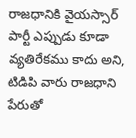రాజధానికి వైయస్సార్ పార్టీ ఎప్పుడు కూడా వ్యతిరేకము కాదు అని, టిడిపి వారు రాజధాని పేరుతో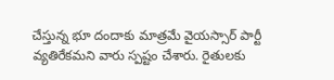చేస్తున్న భూ దందాకు మాత్రమే వైయస్సార్ పార్టీ వ్యతిరేకమని వారు స్పష్టం చేశారు. రైతులకు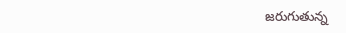జరుగుతున్న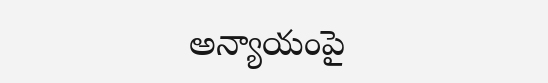అన్యాయంపై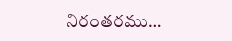నిరంతరము…